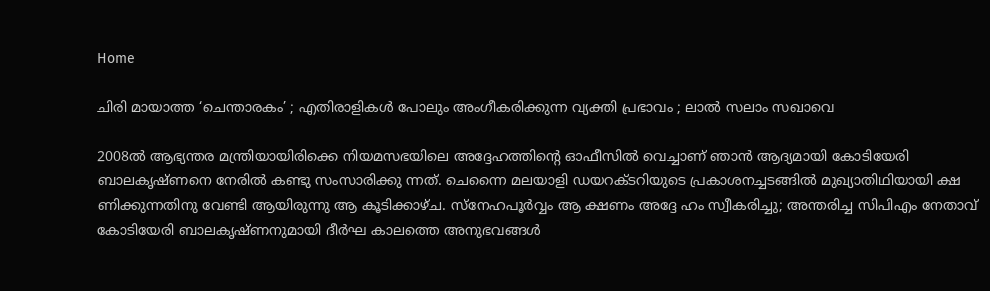Home

ചിരി മായാത്ത ‘ചെന്താരകം’ ; എതിരാളികള്‍ പോലും അംഗീകരിക്കുന്ന വ്യക്തി പ്രഭാവം ; ലാല്‍ സലാം സഖാവെ

2008ല്‍ ആഭ്യന്തര മന്ത്രിയായിരിക്കെ നിയമസഭയിലെ അദ്ദേഹത്തിന്റെ ഓഫീസില്‍ വെച്ചാണ് ഞാന്‍ ആദ്യമായി കോടിയേരി ബാലകൃഷ്ണനെ നേരില്‍ കണ്ടു സംസാരിക്കു ന്നത്. ചെന്നൈ മലയാളി ഡയറക്ടറിയുടെ പ്രകാശനച്ചടങ്ങില്‍ മുഖ്യാതിഥിയായി ക്ഷ ണിക്കുന്നതിനു വേണ്ടി ആയിരുന്നു ആ കൂടിക്കാഴ്ച. സ്‌നേഹപൂര്‍വ്വം ആ ക്ഷണം അദ്ദേ ഹം സ്വീകരിച്ചു; അന്തരിച്ച സിപിഎം നേതാവ് കോടിയേരി ബാലകൃഷ്ണനുമായി ദീര്‍ഘ കാലത്തെ അനുഭവങ്ങള്‍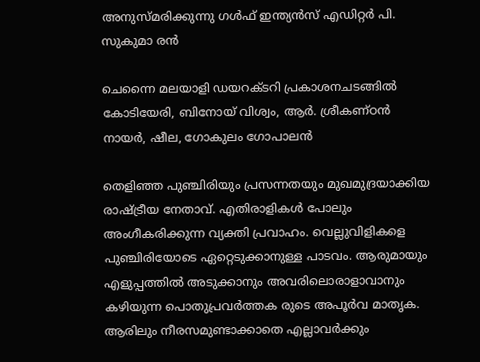അനുസ്മരിക്കുന്നു ഗള്‍ഫ് ഇന്ത്യന്‍സ് എഡിറ്റര്‍ പി. സുകുമാ രന്‍

ചെന്നൈ മലയാളി ഡയറക്ടറി പ്രകാശനചടങ്ങില്‍ കോടിയേരി, ബിനോയ് വിശ്വം, ആര്‍. ശ്രീകണ്ഠന്‍ നായര്‍, ഷീല, ഗോകുലം ഗോപാലന്‍

തെളിഞ്ഞ പുഞ്ചിരിയും പ്രസന്നതയും മുഖമുദ്രയാക്കിയ രാഷ്ട്രീയ നേതാവ്. എതിരാളികള്‍ പോലും അംഗീകരിക്കുന്ന വ്യക്തി പ്രവാഹം. വെല്ലുവിളികളെ പുഞ്ചിരിയോടെ ഏറ്റെടുക്കാനുള്ള പാടവം. ആരുമായും എളുപ്പത്തില്‍ അടുക്കാനും അവരിലൊരാളാവാനും കഴിയുന്ന പൊതുപ്രവര്‍ത്തക രുടെ അപൂര്‍വ മാതൃക. ആരിലും നീരസമുണ്ടാക്കാതെ എല്ലാവര്‍ക്കും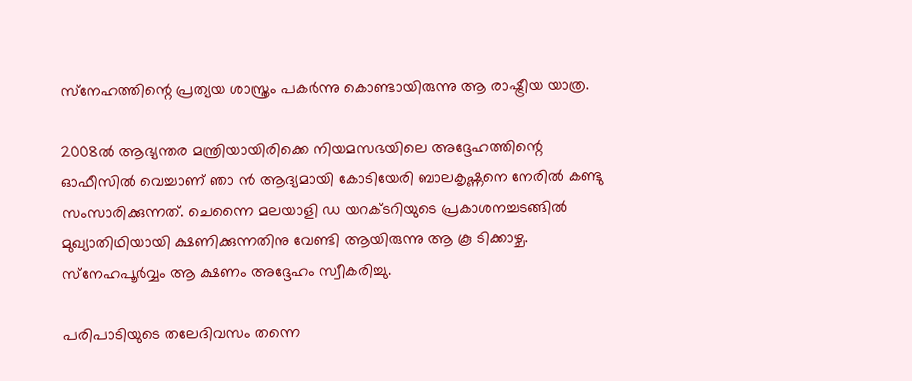സ്‌നേഹത്തിന്റെ പ്രത്യയ ശാസ്ത്രം പകര്‍ന്നു കൊണ്ടായിരുന്നു ആ രാഷ്ട്രീയ യാത്ര.

2008ല്‍ ആഭ്യന്തര മന്ത്രിയായിരിക്കെ നിയമസഭയിലെ അദ്ദേഹത്തിന്റെ ഓഫീസില്‍ വെച്ചാണ് ഞാ ന്‍ ആദ്യമായി കോടിയേരി ബാലകൃഷ്ണനെ നേരില്‍ കണ്ടു സംസാരിക്കുന്നത്. ചെന്നൈ മലയാളി ഡ യറക്ടറിയുടെ പ്രകാശനച്ചടങ്ങില്‍ മുഖ്യാതിഥിയായി ക്ഷണിക്കുന്നതിനു വേണ്ടി ആയിരുന്നു ആ കൂ ടിക്കാഴ്ച. സ്‌നേഹപൂര്‍വ്വം ആ ക്ഷണം അദ്ദേഹം സ്വീകരിച്ചു.

പരിപാടിയുടെ തലേദിവസം തന്നെ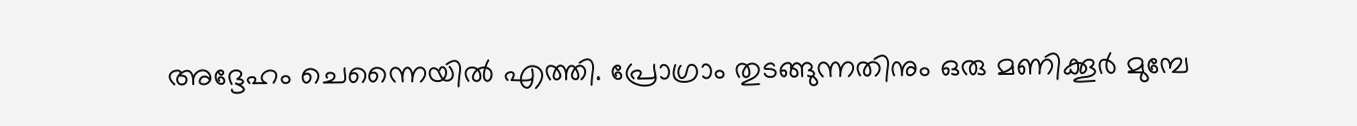അദ്ദേഹം ചെന്നൈയില്‍ എത്തി. പ്രോഗ്രാം തുടങ്ങുന്നതിനും ഒരു മണിക്കൂര്‍ മുമ്പേ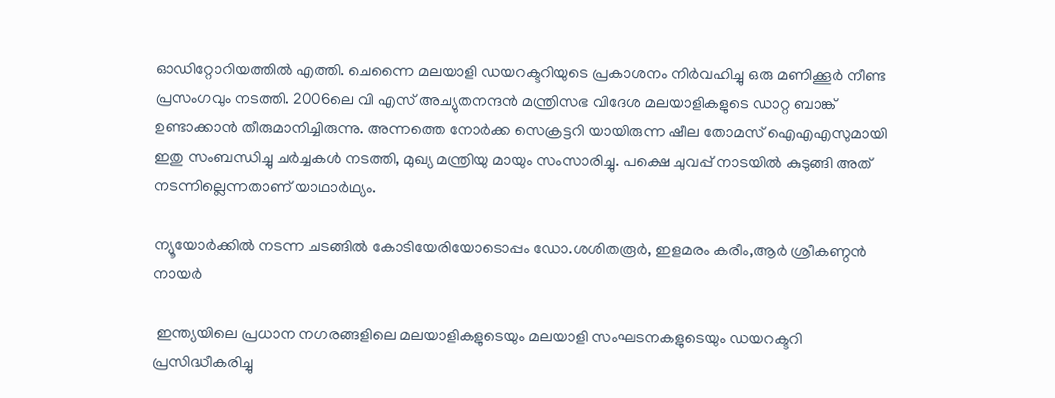ഓഡിറ്റോറിയത്തില്‍ എത്തി. ചെന്നൈ മലയാളി ഡയറക്ടറിയുടെ പ്രകാശനം നിര്‍വഹിച്ചു ഒരു മണിക്കൂര്‍ നീണ്ട പ്രസംഗവും നടത്തി. 2006ലെ വി എസ് അച്യുതനന്ദന്‍ മന്ത്രിസഭ വിദേശ മലയാളികളുടെ ഡാറ്റ ബാങ്ക് ഉണ്ടാക്കാന്‍ തീരുമാനിച്ചിരുന്നു. അന്നത്തെ നോര്‍ക്ക സെക്രട്ടറി യായിരുന്ന ഷീല തോമസ് ഐഎഎസുമായി ഇതു സംബന്ധിച്ചു ചര്‍ച്ചകള്‍ നടത്തി, മുഖ്യ മന്ത്രിയു മായും സംസാരിച്ചു. പക്ഷെ ചുവപ്പ് നാടയില്‍ കുടുങ്ങി അത് നടന്നില്ലെന്നതാണ് യാഥാര്‍ഥ്യം.

ന്യൂയോര്‍ക്കില്‍ നടന്ന ചടങ്ങില്‍ കോടിയേരിയോടൊപ്പം ഡോ.ശശിതരൂര്‍, ഇളമരം കരീം,ആര്‍ ശ്രീകണ്ഠന്‍ നായര്‍

 ഇന്ത്യയിലെ പ്രധാന നഗരങ്ങളിലെ മലയാളികളുടെയും മലയാളി സംഘടനകളുടെയും ഡയറക്ടറി
പ്രസിദ്ധീകരിച്ചു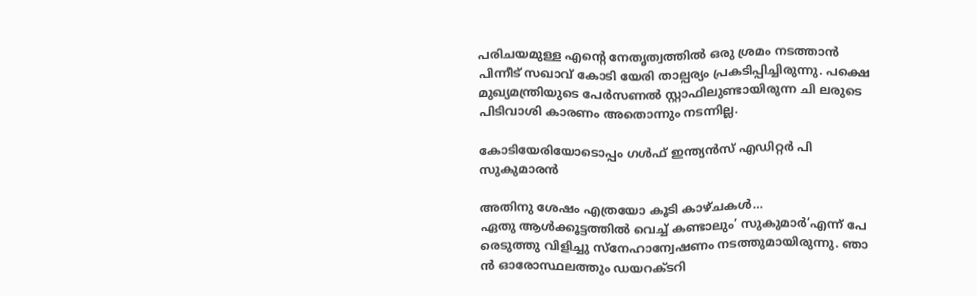പരിചയമുള്ള എന്റെ നേതൃത്വത്തില്‍ ഒരു ശ്രമം നടത്താന്‍ പിന്നീട് സഖാവ് കോടി യേരി താല്പര്യം പ്രകടിപ്പിച്ചിരുന്നു. പക്ഷെ മുഖ്യമന്ത്രിയുടെ പേര്‍സണല്‍ സ്റ്റാഫിലുണ്ടായിരുന്ന ചി ലരുടെ പിടിവാശി കാരണം അതൊന്നും നടന്നില്ല.

കോടിയേരിയോടൊപ്പം ഗള്‍ഫ് ഇന്ത്യന്‍സ് എഡിറ്റര്‍ പി സുകുമാരന്‍

അതിനു ശേഷം എത്രയോ കൂടി കാഴ്ചകള്‍…
ഏതു ആള്‍ക്കൂട്ടത്തില്‍ വെച്ച് കണ്ടാലും’ സുകുമാര്‍’എന്ന് പേ രെടുത്തു വിളിച്ചു സ്‌നേഹാന്വേഷണം നടത്തുമായിരുന്നു. ഞാ ന്‍ ഓരോസ്ഥലത്തും ഡയറക്ടറി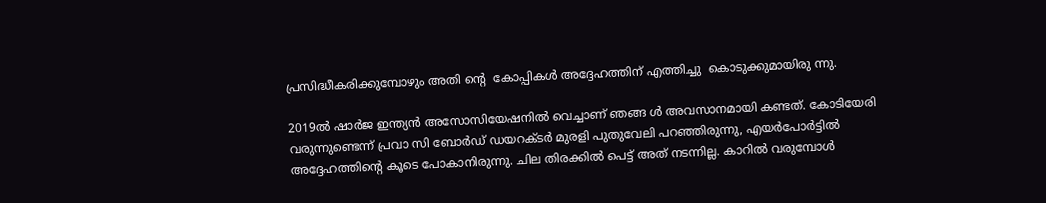പ്രസിദ്ധീകരിക്കുമ്പോഴും അതി ന്റെ  കോപ്പികള്‍ അദ്ദേഹത്തിന് എത്തിച്ചു  കൊടുക്കുമായിരു ന്നു.

2019ല്‍ ഷാര്‍ജ ഇന്ത്യന്‍ അസോസിയേഷനില്‍ വെച്ചാണ് ഞങ്ങ ള്‍ അവസാനമായി കണ്ടത്. കോടിയേരി വരുന്നുണ്ടെന്ന് പ്രവാ സി ബോര്‍ഡ് ഡയറക്ടര്‍ മുരളി പുതുവേലി പറഞ്ഞിരുന്നു, എയര്‍പോര്‍ട്ടില്‍ അദ്ദേഹത്തിന്റെ കൂടെ പോകാനിരുന്നു. ചില തിരക്കില്‍ പെട്ട് അത് നടന്നില്ല. കാറില്‍ വരുമ്പോള്‍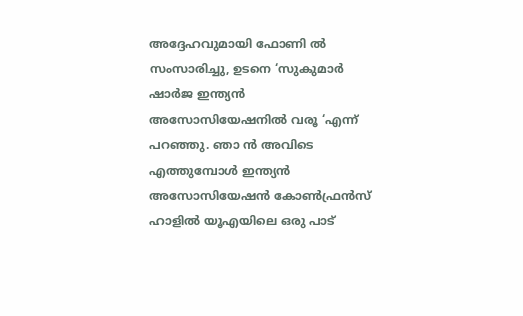അദ്ദേഹവുമായി ഫോണി ല്‍ സംസാരിച്ചു, ഉടനെ ‘സുകുമാര്‍ ഷാര്‍ജ ഇന്ത്യന്‍ അസോസിയേഷനില്‍ വരൂ ‘എന്ന് പറഞ്ഞു. ഞാ ന്‍ അവിടെ എത്തുമ്പോള്‍ ഇന്ത്യന്‍ അസോസിയേഷന്‍ കോണ്‍ഫ്രന്‍സ് ഹാളില്‍ യൂഎയിലെ ഒരു പാട്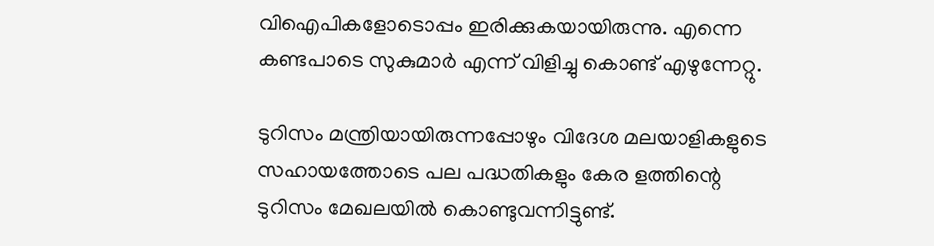വിഐപികളോടൊപ്പം ഇരിക്കുകയായിരുന്നു. എന്നെ കണ്ടപാടെ സുകുമാര്‍ എന്ന് വിളിച്ചു കൊണ്ട് എഴുന്നേറ്റു.

ടുറിസം മന്ത്രിയായിരുന്നപ്പോഴും വിദേശ മലയാളികളുടെ സഹായത്തോടെ പല പദ്ധതികളും കേര ളത്തിന്റെ ടുറിസം മേഖലയില്‍ കൊണ്ടുവന്നിട്ടുണ്ട്.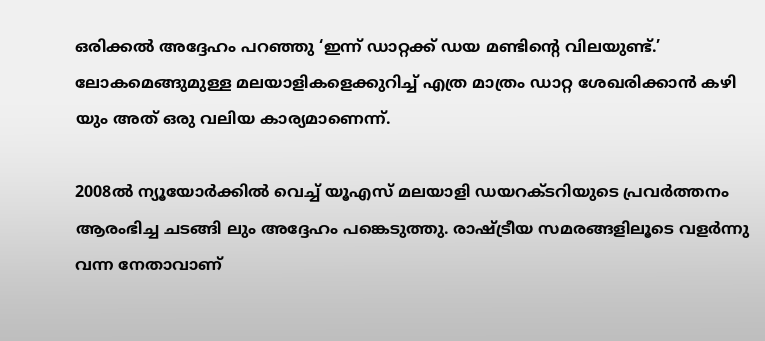ഒരിക്കല്‍ അദ്ദേഹം പറഞ്ഞു ‘ഇന്ന് ഡാറ്റക്ക് ഡയ മണ്ടിന്റെ വിലയുണ്ട്.’ ലോകമെങ്ങുമുള്ള മലയാളികളെക്കുറിച്ച് എത്ര മാത്രം ഡാറ്റ ശേഖരിക്കാന്‍ കഴി യും അത് ഒരു വലിയ കാര്യമാണെന്ന്.

2008ല്‍ ന്യൂയോര്‍ക്കില്‍ വെച്ച് യൂഎസ് മലയാളി ഡയറക്ടറിയുടെ പ്രവര്‍ത്തനം ആരംഭിച്ച ചടങ്ങി ലും അദ്ദേഹം പങ്കെടുത്തു. രാഷ്ട്രീയ സമരങ്ങളിലൂടെ വളര്‍ന്നു വന്ന നേതാവാണ്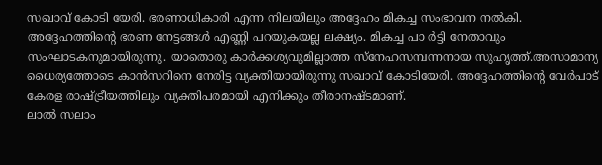സഖാവ് കോടി യേരി. ഭരണാധികാരി എന്ന നിലയിലും അദ്ദേഹം മികച്ച സംഭാവന നല്‍കി. അദ്ദേഹത്തിന്റെ ഭരണ നേട്ടങ്ങള്‍ എണ്ണി പറയുകയല്ല ലക്ഷ്യം. മികച്ച പാ ര്‍ട്ടി നേതാവും സംഘാടകനുമായിരുന്നു. യാതൊരു കാര്‍ക്കശ്യവുമില്ലാത്ത സ്‌നേഹസമ്പന്നനായ സുഹൃത്ത്.അസാമാന്യ ധൈര്യത്തോടെ കാന്‍സറിനെ നേരിട്ട വ്യക്തിയായിരുന്നു സഖാവ് കോടിയേരി. അദ്ദേഹത്തിന്റെ വേര്‍പാട് കേരള രാഷ്ട്രീയത്തിലും വ്യക്തിപരമായി എനിക്കും തീരാനഷ്ടമാണ്.
ലാല്‍ സലാം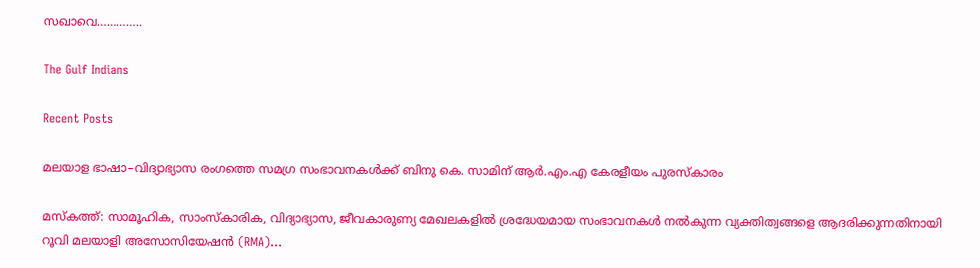സഖാവെ…………..

The Gulf Indians

Recent Posts

മലയാള ഭാഷാ–വിദ്യാഭ്യാസ രംഗത്തെ സമഗ്ര സംഭാവനകൾക്ക് ബിനു കെ. സാമിന് ആർ.എം.എ കേരളീയം പുരസ്‌കാരം

മസ്കത്ത്: സാമൂഹിക, സാംസ്‌കാരിക, വിദ്യാഭ്യാസ, ജീവകാരുണ്യ മേഖലകളിൽ ശ്രദ്ധേയമായ സംഭാവനകൾ നൽകുന്ന വ്യക്തിത്വങ്ങളെ ആദരിക്കുന്നതിനായി റൂവി മലയാളി അസോസിയേഷൻ (RMA)…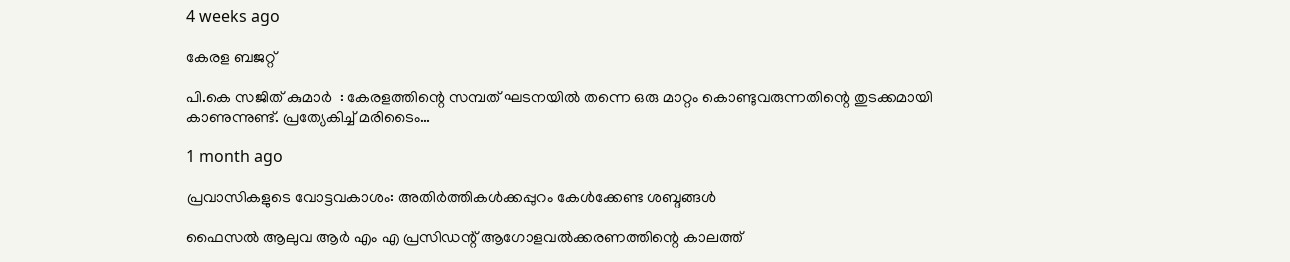4 weeks ago

കേരള ബജറ്റ്

പി.കെ സജിത് കുമാര്‍  : കേരളത്തിന്റെ സമ്പത് ഘടനയിൽ തന്നെ ഒരു മാറ്റം കൊണ്ടുവരുന്നതിന്റെ തുടക്കമായി കാണുന്നുണ്ട്. പ്രത്യേകിച്ച് മരിടൈം…

1 month ago

പ്രവാസികളുടെ വോട്ടവകാശം: അതിർത്തികൾക്കപ്പുറം കേൾക്കേണ്ട ശബ്ദങ്ങൾ

ഫൈസൽ ആലുവ ആർ എം എ പ്രസിഡന്റ് ആഗോളവൽക്കരണത്തിന്റെ കാലത്ത്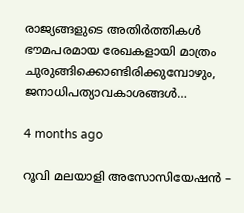രാജ്യങ്ങളുടെ അതിർത്തികൾ ഭൗമപരമായ രേഖകളായി മാത്രം ചുരുങ്ങിക്കൊണ്ടിരിക്കുമ്പോഴും, ജനാധിപത്യാവകാശങ്ങൾ…

4 months ago

റൂവി മലയാളി അസോസിയേഷൻ –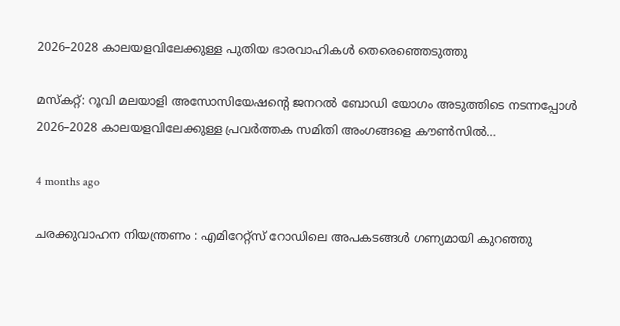2026–2028 കാലയളവിലേക്കുള്ള പുതിയ ഭാരവാഹികൾ തെരെഞ്ഞെടുത്തു

മസ്കറ്റ്: റൂവി മലയാളി അസോസിയേഷന്റെ ജനറൽ ബോഡി യോഗം അടുത്തിടെ നടന്നപ്പോൾ 2026–2028 കാലയളവിലേക്കുള്ള പ്രവർത്തക സമിതി അംഗങ്ങളെ കൗൺസിൽ…

4 months ago

ചരക്കുവാഹന നിയന്ത്രണം : എമിറേറ്റ്സ് റോഡിലെ അപകടങ്ങൾ ഗണ്യമായി കുറഞ്ഞു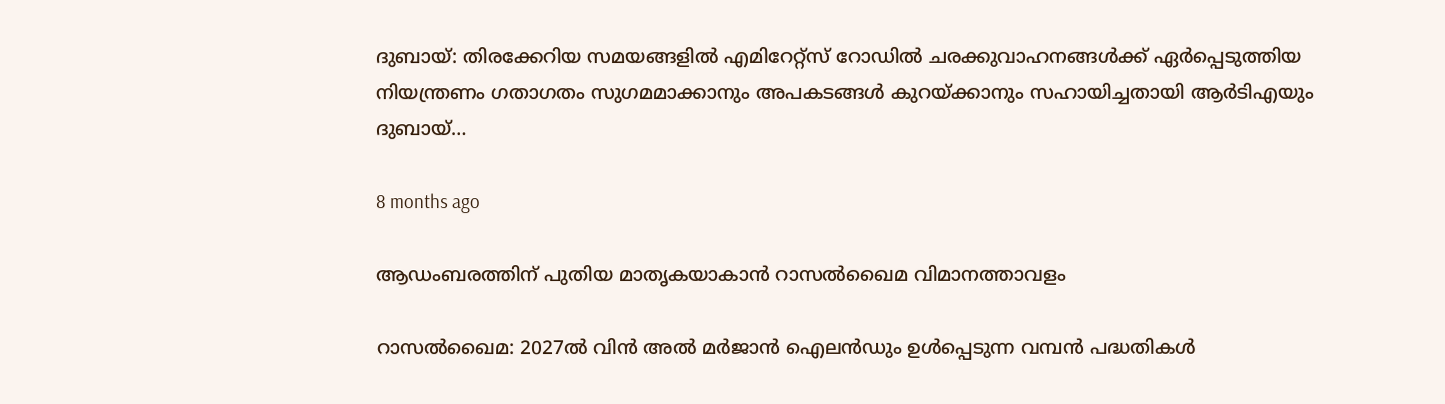ദുബായ്: തിരക്കേറിയ സമയങ്ങളിൽ എമിറേറ്റ്സ് റോഡിൽ ചരക്കുവാഹനങ്ങൾക്ക് ഏർപ്പെടുത്തിയ നിയന്ത്രണം ഗതാഗതം സുഗമമാക്കാനും അപകടങ്ങൾ കുറയ്ക്കാനും സഹായിച്ചതായി ആർടിഎയും ദുബായ്…

8 months ago

ആഡംബരത്തിന് പുതിയ മാതൃകയാകാൻ റാസൽഖൈമ വിമാനത്താവളം

റാസൽഖൈമ: 2027ൽ വിൻ അൽ മർജാൻ ഐലൻഡും ഉൾപ്പെടുന്ന വമ്പൻ പദ്ധതികൾ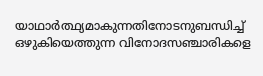യാഥാർത്ഥ്യമാകുന്നതിനോടനുബന്ധിച്ച് ഒഴുകിയെത്തുന്ന വിനോദസഞ്ചാരികളെ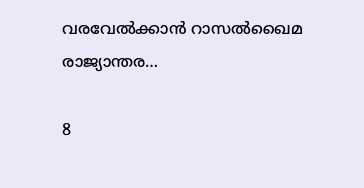വരവേൽക്കാൻ റാസൽഖൈമ രാജ്യാന്തര…

8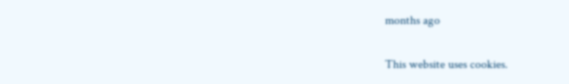months ago

This website uses cookies.